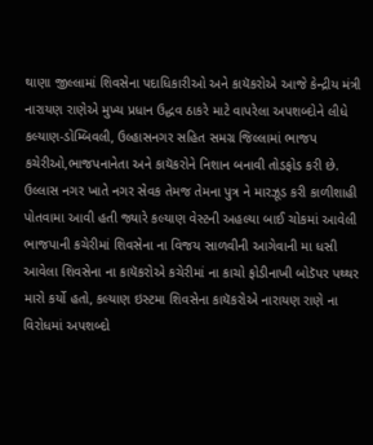થાણા જીલ્લામાં શિવસેના પદાધિકારીઓ અને કાયૅકરોએ આજે કેન્દ્રીય મંત્રી નારાયણ રાણેએ મુખ્ય પ્રધાન ઉદ્ધવ ઠાકરે માટે વાપરેલા અપશબ્દોને લીધે કલ્યાણ-ડોમ્બિવલી, ઉલ્હાસનગર સહિત સમગ્ર જિલ્લામાં ભાજપ કચેરીઓ,ભાજપનાનેતા અને કાયૅકરોને નિશાન બનાવી તોડફોડ કરી છે.
ઉલ્લાસ નગર ખાતે નગર સેવક તેમજ તેમના પુત્ર ને મારઝૂડ કરી કાળીશાહી પોતવામા આવી હતી જ્યારે કલ્યાણ વેસ્ટની અહલ્યા બાઈ ચોકમાં આવેલી ભાજપાની કચેરીમાં શિવસેના ના વિજય સાળવીની આગેવાની મા ધસી આવેલા શિવસેના ના કાયૅકરોએ કચેરીમાં ના કાચો ફોડીનાખી બોડૅપર પથ્થર મારો કર્યો હતો, કલ્યાણ ઇસ્ટમા શિવસેના કાયૅકરોએ નારાયણ રાણે ના વિરોધમાં અપશબ્દો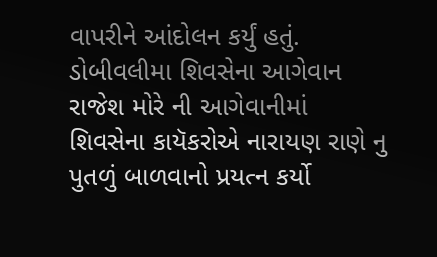વાપરીને આંદોલન કર્યું હતું. ડોબીવલીમા શિવસેના આગેવાન રાજેશ મોરે ની આગેવાનીમાં શિવસેના કાયૅકરોએ નારાયણ રાણે નુ પુતળું બાળવાનો પ્રયત્ન કર્યો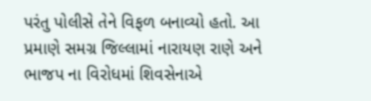પરંતુ પોલીસે તેને વિફળ બનાવ્યો હતો. આ પ્રમાણે સમગ્ર જિલ્લામાં નારાયણ રાણે અને ભાજપ ના વિરોધમાં શિવસેનાએ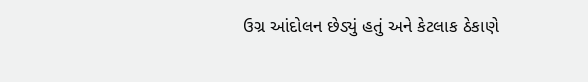ઉગ્ર આંદોલન છેડ્યું હતું અને કેટલાક ઠેકાણે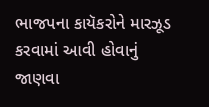ભાજપના કાયૅકરોને મારઝૂડ કરવામાં આવી હોવાનું જાણવા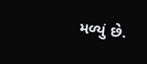મળ્યું છે.